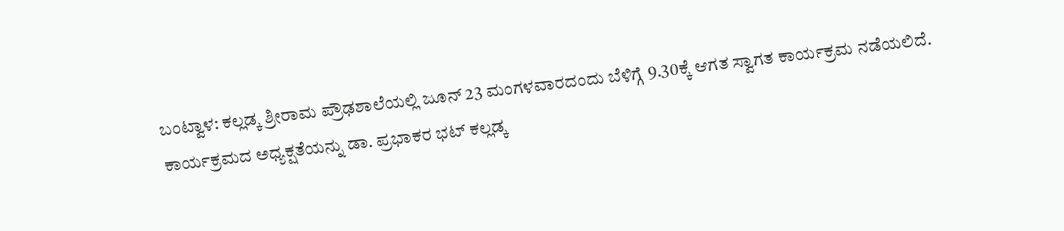ಬಂಟ್ವಾಳ: ಕಲ್ಲಡ್ಕ ಶ್ರೀರಾಮ ಪ್ರೌಢಶಾಲೆಯಲ್ಲಿ ಜೂನ್ 23 ಮಂಗಳವಾರದಂದು ಬೆಳಿಗ್ಗೆ 9.30ಕ್ಕೆ ಆಗತ ಸ್ವಾಗತ ಕಾರ್ಯಕ್ರಮ ನಡೆಯಲಿದೆ.
ಕಾರ್ಯಕ್ರಮದ ಅಧ್ಯಕ್ಷತೆಯನ್ನು ಡಾ. ಪ್ರಭಾಕರ ಭಟ್ ಕಲ್ಲಡ್ಕ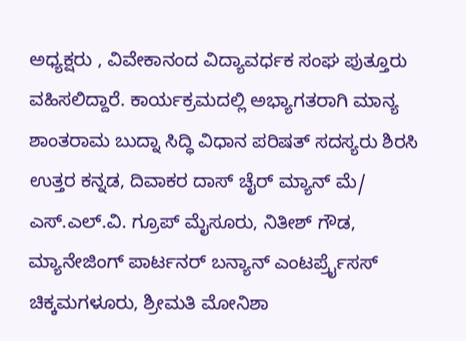ಅಧ್ಯಕ್ಷರು , ವಿವೇಕಾನಂದ ವಿದ್ಯಾವರ್ಧಕ ಸಂಘ ಪುತ್ತೂರು ವಹಿಸಲಿದ್ದಾರೆ. ಕಾರ್ಯಕ್ರಮದಲ್ಲಿ ಅಭ್ಯಾಗತರಾಗಿ ಮಾನ್ಯ ಶಾಂತರಾಮ ಬುದ್ನಾ ಸಿದ್ಧಿ ವಿಧಾನ ಪರಿಷತ್ ಸದಸ್ಯರು ಶಿರಸಿ ಉತ್ತರ ಕನ್ನಡ, ದಿವಾಕರ ದಾಸ್ ಚೈರ್ ಮ್ಯಾನ್ ಮೆ/ ಎಸ್.ಎಲ್.ವಿ. ಗ್ರೂಪ್ ಮೈಸೂರು, ನಿತೀಶ್ ಗೌಡ, ಮ್ಯಾನೇಜಿಂಗ್ ಪಾರ್ಟನರ್ ಬನ್ಯಾನ್ ಎಂಟರ್ಪ್ರೈಸಸ್ ಚಿಕ್ಕಮಗಳೂರು, ಶ್ರೀಮತಿ ಮೋನಿಶಾ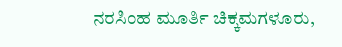ನರಸಿಂಹ ಮೂರ್ತಿ ಚಿಕ್ಕಮಗಳೂರು,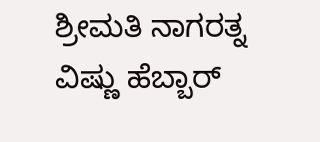ಶ್ರೀಮತಿ ನಾಗರತ್ನ ವಿಷ್ಣು ಹೆಬ್ಬಾರ್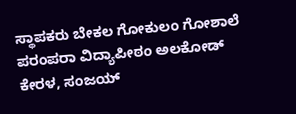ಸ್ಥಾಪಕರು ಬೇಕಲ ಗೋಕುಲಂ ಗೋಶಾಲೆ ಪರಂಪರಾ ವಿದ್ಯಾಪೀಠಂ ಅಲಕೋಡ್ ಕೇರಳ, ಸಂಜಯ್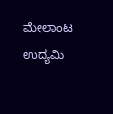ಮೇಲಾಂಟ ಉದ್ಯಮಿ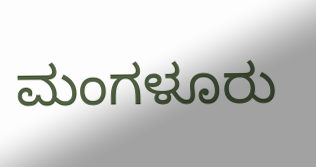ಮಂಗಳೂರು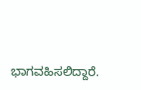ಭಾಗವಹಿಸಲಿದ್ದಾರೆ.